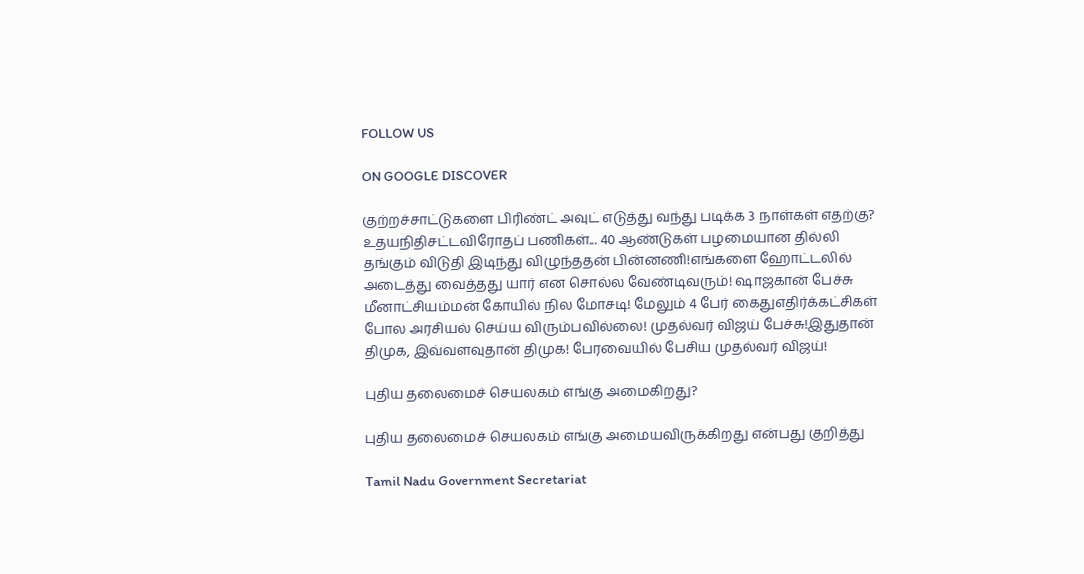FOLLOW US

ON GOOGLE DISCOVER

குற்றச்சாட்டுகளை பிரிண்ட் அவுட் எடுத்து வந்து படிக்க 3 நாள்கள் எதற்கு? உதயநிதிசட்டவிரோதப் பணிகள்... 40 ஆண்டுகள் பழமையான தில்லி தங்கும் விடுதி இடிந்து விழுந்ததன் பின்னணி!எங்களை ஹோட்டலில் அடைத்து வைத்தது யார் என சொல்ல வேண்டிவரும்! ஷாஜகான் பேச்சு மீனாட்சியம்மன் கோயில் நில மோசடி! மேலும் 4 பேர் கைதுஎதிர்க்கட்சிகள் போல அரசியல் செய்ய விரும்பவில்லை! முதல்வர் விஜய் பேச்சு!இதுதான் திமுக, இவ்வளவுதான் திமுக! பேரவையில் பேசிய முதல்வர் விஜய்!

புதிய தலைமைச் செயலகம் எங்கு அமைகிறது?

புதிய தலைமைச் செயலகம் எங்கு அமையவிருக்கிறது என்பது குறித்து

Tamil Nadu Government Secretariat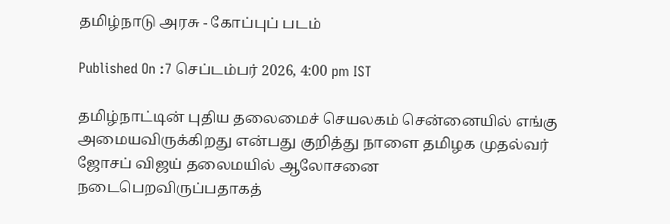தமிழ்நாடு அரசு - கோப்புப் படம்

Published On :7 செப்டம்பர் 2026, 4:00 pm IST

தமிழ்நாட்டின் புதிய தலைமைச் செயலகம் சென்னையில் எங்கு அமையவிருக்கிறது என்பது குறித்து நாளை தமிழக முதல்வர் ஜோசப் விஜய் தலைமயில் ஆலோசனை நடைபெறவிருப்பதாகத்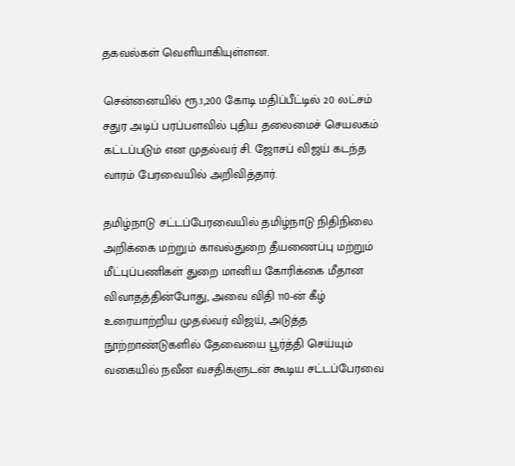தகவல்கள் வெளியாகியுள்ளன.

சென்னையில் ரூ.1,200 கோடி மதிப்பீட்டில் 20 லட்சம் சதுர அடிப் பரப்பளவில் புதிய தலைமைச் செயலகம் கட்டப்படும் என முதல்வர் சி. ஜோசப் விஜய் கடந்த வாரம் பேரவையில் அறிவித்தார்.

தமிழ்நாடு சட்டப்பேரவையில் தமிழ்நாடு நிதிநிலை அறிக்கை மற்றும் காவல்துறை தீயணைப்பு மற்றும் மீட்புப்பணிகள் துறை மானிய கோரிக்கை மீதான விவாதத்தின்போது, அவை விதி 110-ன் கீழ் உரையாற்றிய முதல்வர் விஜய், அடுத்த நூற்றாண்டுகளில் தேவையை பூர்த்தி செய்யும் வகையில் நவீன வசதிகளுடன் கூடிய சட்டப்பேரவை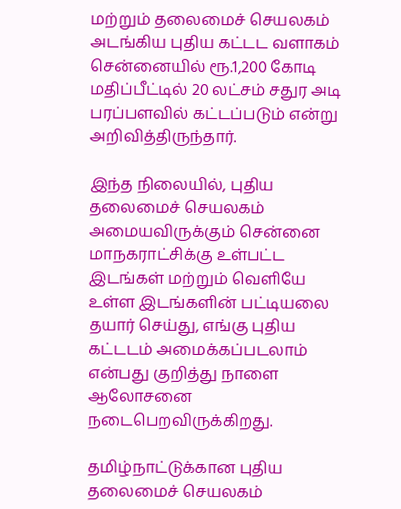மற்றும் தலைமைச் செயலகம் அடங்கிய புதிய கட்டட வளாகம் சென்னையில் ரூ.1,200 கோடி மதிப்பீட்டில் 20 லட்சம் சதுர அடி பரப்பளவில் கட்டப்படும் என்று அறிவித்திருந்தார்.

இந்த நிலையில், புதிய தலைமைச் செயலகம் அமையவிருக்கும் சென்னை மாநகராட்சிக்கு உள்பட்ட இடங்கள் மற்றும் வெளியே உள்ள இடங்களின் பட்டியலை தயார் செய்து, எங்கு புதிய கட்டடம் அமைக்கப்படலாம் என்பது குறித்து நாளை ஆலோசனை நடைபெறவிருக்கிறது.

தமிழ்நாட்டுக்கான புதிய தலைமைச் செயலகம்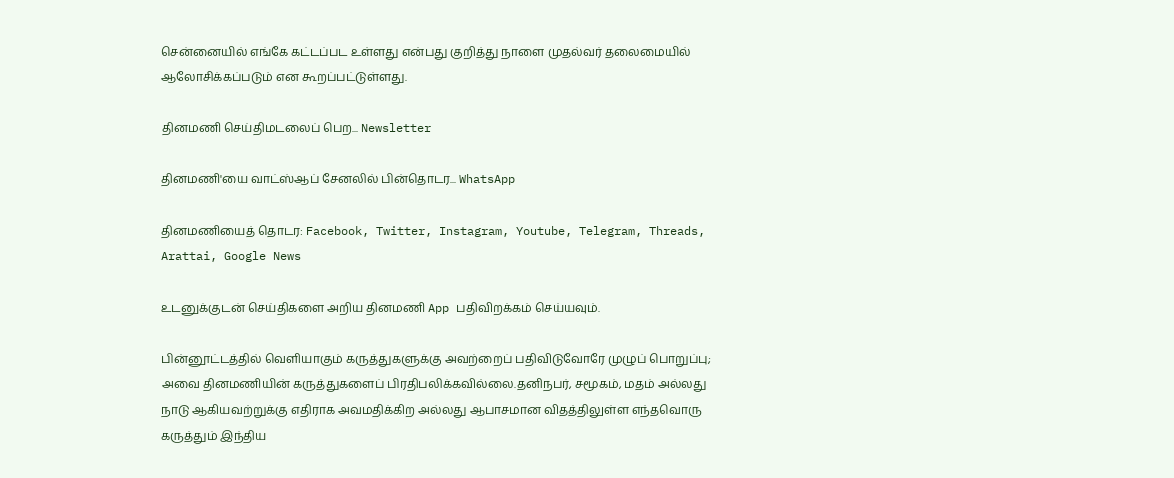சென்னையில் எங்கே கட்டப்பட உள்ளது என்பது குறித்து நாளை முதல்வர் தலைமையில் ஆலோசிக்கப்படும் என கூறப்பட்டுள்ளது.

தினமணி செய்திமடலைப் பெற... Newsletter

தினமணி'யை வாட்ஸ்ஆப் சேனலில் பின்தொடர... WhatsApp

தினமணியைத் தொடர: Facebook, Twitter, Instagram, Youtube, Telegram, Threads, Arattai, Google News

உடனுக்குடன் செய்திகளை அறிய தினமணி App பதிவிறக்கம் செய்யவும்.

பின்னூட்டத்தில் வெளியாகும் கருத்துகளுக்கு அவற்றைப் பதிவிடுவோரே முழுப் பொறுப்பு; அவை தினமணியின் கருத்துகளைப் பிரதிபலிக்கவில்லை.தனிநபர், சமூகம், மதம் அல்லது நாடு ஆகியவற்றுக்கு எதிராக அவமதிக்கிற அல்லது ஆபாசமான விதத்திலுள்ள எந்தவொரு கருத்தும் இந்திய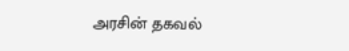அரசின் தகவல்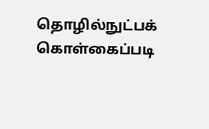தொழில்நுட்பக் கொள்கைப்படி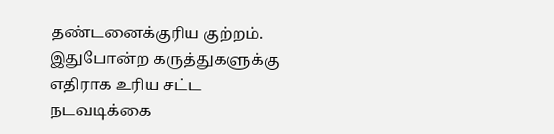தண்டனைக்குரிய குற்றம். இதுபோன்ற கருத்துகளுக்கு எதிராக உரிய சட்ட நடவடிக்கை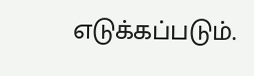எடுக்கப்படும்.